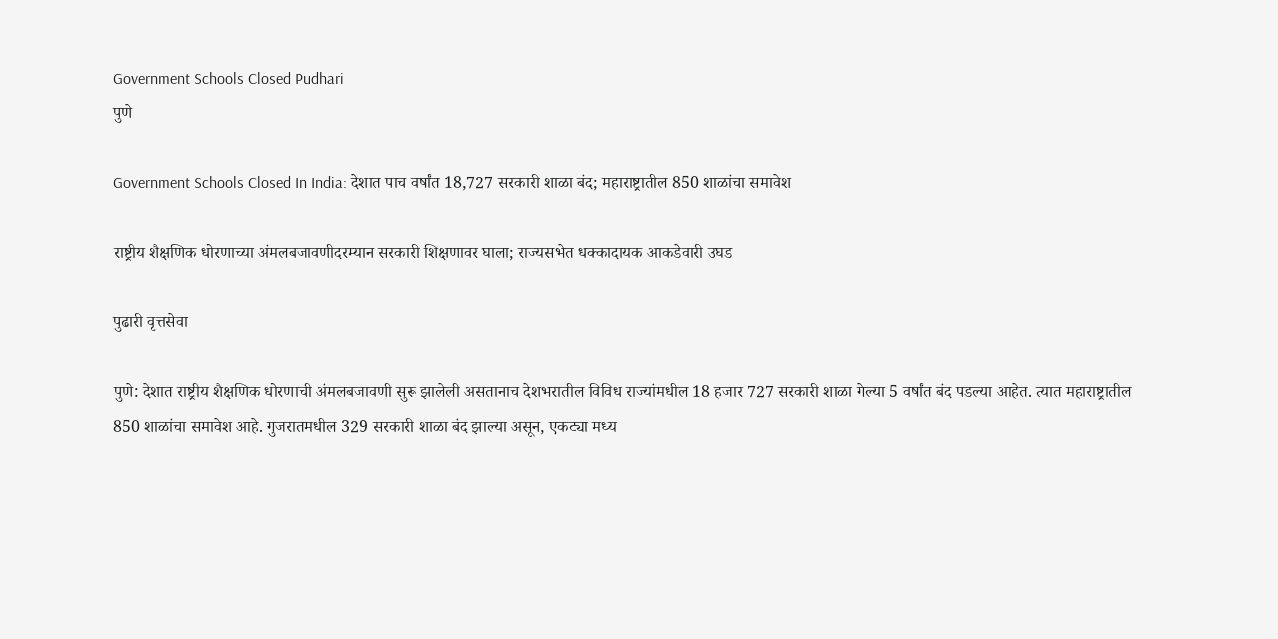Government Schools Closed Pudhari
पुणे

Government Schools Closed In India: देशात पाच वर्षांत 18,727 सरकारी शाळा बंद; महाराष्ट्रातील 850 शाळांचा समावेश

राष्ट्रीय शैक्षणिक धोरणाच्या अंमलबजावणीदरम्यान सरकारी शिक्षणावर घाला; राज्यसभेत धक्कादायक आकडेवारी उघड

पुढारी वृत्तसेवा

पुणे: देशात राष्ट्रीय शैक्षणिक धोरणाची अंमलबजावणी सुरू झालेली असतानाच देशभरातील विविध राज्यांमधील 18 हजार 727 सरकारी शाळा गेल्या 5 वर्षांत बंद पडल्या आहेत. त्यात महाराष्ट्रातील 850 शाळांचा समावेश आहे. गुजरातमधील 329 सरकारी शाळा बंद झाल्या असून, एकट्या मध्य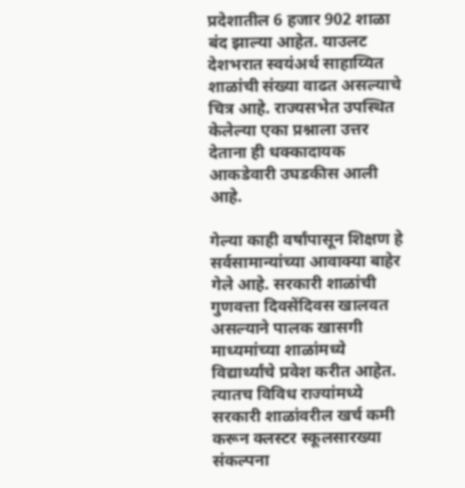प्रदेशातील 6 हजार 902 शाळा बंद झाल्या आहेत. याउलट देशभरात स्वयंअर्थ साहाय्यित शाळांची संख्या वाढत असल्याचे चित्र आहे. राज्यसभेत उपस्थित केलेल्या एका प्रश्नाला उत्तर देताना ही धक्कादायक आकडेवारी उघडकीस आली आहे.

गेल्या काही वर्षांपासून शिक्षण हे सर्वसामान्यांच्या आवाक्या बाहेर गेले आहे. सरकारी शाळांची गुणवत्ता दिवसेंदिवस खालवत असल्याने पालक खासगी माध्यमांच्या शाळांमध्ये विद्यार्थ्यांचे प्रवेश करीत आहेत. त्यातच विविध राज्यांमध्ये सरकारी शाळांवरील खर्च कमी करून क्लस्टर स्कूलसारख्या संकल्पना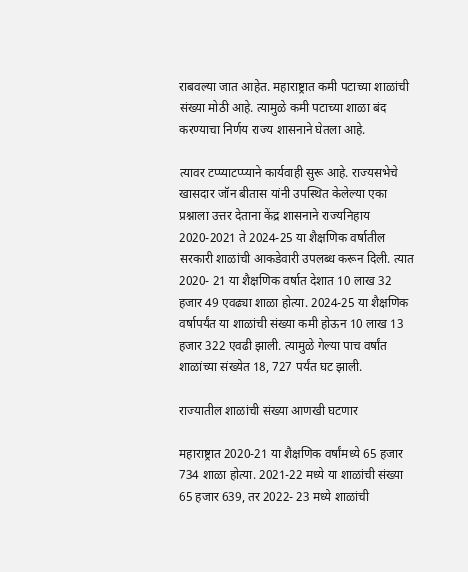राबवल्या जात आहेत. महाराष्ट्रात कमी पटाच्या शाळांची संख्या मोठी आहे. त्यामुळे कमी पटाच्या शाळा बंद करण्याचा निर्णय राज्य शासनाने घेतला आहे.

त्यावर टप्प्याटप्प्याने कार्यवाही सुरू आहे. राज्यसभेचे खासदार जॉन बीतास यांनी उपस्थित केलेल्या एका प्रश्नाला उत्तर देताना केंद्र शासनाने राज्यनिहाय 2020-2021 ते 2024-25 या शैक्षणिक वर्षातील सरकारी शाळांची आकडेवारी उपलब्ध करून दिली. त्यात 2020- 21 या शैक्षणिक वर्षात देशात 10 लाख 32 हजार 49 एवढ्या शाळा होत्या. 2024-25 या शैक्षणिक वर्षापर्यंत या शाळांची संख्या कमी होऊन 10 लाख 13 हजार 322 एवढी झाली. त्यामुळे गेल्या पाच वर्षांत शाळांच्या संख्येत 18, 727 पर्यंत घट झाली.

राज्यातील शाळांची संख्या आणखी घटणार

महाराष्ट्रात 2020-21 या शैक्षणिक वर्षांमध्ये 65 हजार 734 शाळा होत्या. 2021-22 मध्ये या शाळांची संख्या 65 हजार 639, तर 2022- 23 मध्ये शाळांची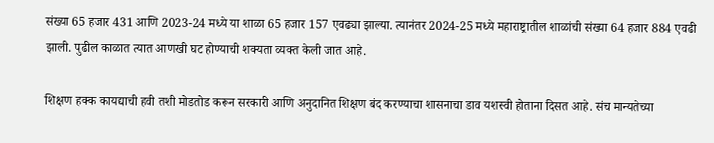संख्या 65 हजार 431 आणि 2023-24 मध्ये या शाळा 65 हजार 157 एवढ्या झाल्या. त्यानंतर 2024-25 मध्ये महाराष्ट्रातील शाळांची संख्या 64 हजार 884 एवढी झाली. पुढील काळात त्यात आणखी घट होण्याची शक्यता व्यक्त केली जात आहे.

शिक्षण हक्क कायद्याची हवी तशी मोडतोड करून सरकारी आणि अनुदानित शिक्षण बंद करण्याचा शासनाचा डाव यशस्वी होताना दिसत आहे. संच मान्यतेच्या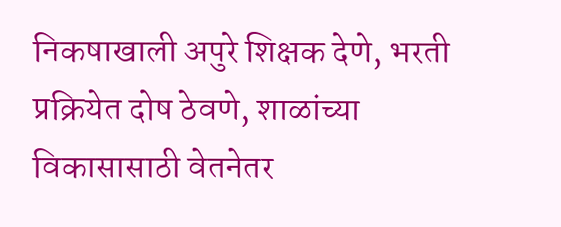निकषाखाली अपुरे शिक्षक देणे, भरती प्रक्रियेत दोष ठेवणे, शाळांच्या विकासासाठी वेतनेतर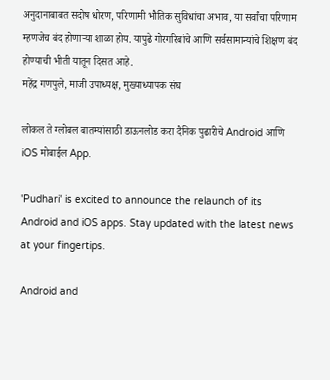अनुदानाबाबत सदोष धोरण, परिणामी भौतिक सुविधांचा अभाव, या सर्वांचा परिणाम म्हणजेच बंद होणाऱ्या शाळा होय. यापुढे गोरगरिबांचे आणि सर्वसामान्यांचे शिक्षण बंद होण्याची भीती यातून दिसत आहे.
महेंद्र गणपुले, माजी उपाध्यक्ष, मुख्याध्यापक संघ

लोकल ते ग्लोबल बातम्यांसाठी डाऊनलोड करा दैनिक पुढारीचे Android आणि iOS मोबाईल App.

'Pudhari' is excited to announce the relaunch of its Android and iOS apps. Stay updated with the latest news at your fingertips.

Android and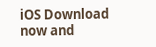iOS Download now and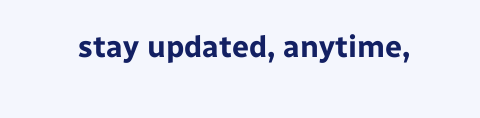stay updated, anytime,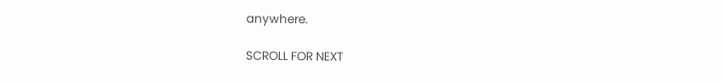anywhere.

SCROLL FOR NEXT